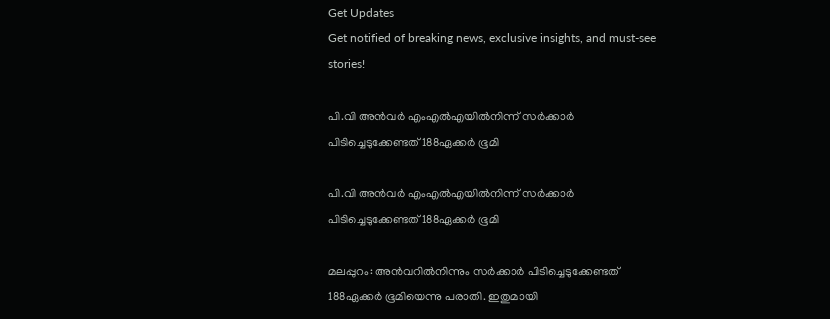Get Updates
Get notified of breaking news, exclusive insights, and must-see stories!

പി.വി അന്‍വര്‍ എംഎല്‍എയില്‍നിന്ന് സര്‍ക്കാര്‍ പിടിച്ചെടുക്കേണ്ടത് 188ഏക്കര്‍ ഭൂമി

പി.വി അന്‍വര്‍ എംഎല്‍എയില്‍നിന്ന് സര്‍ക്കാര്‍ പിടിച്ചെടുക്കേണ്ടത് 188ഏക്കര്‍ ഭൂമി

മലപ്പുറം: അന്‍വറില്‍നിന്നും സര്‍ക്കാര്‍ പിടിച്ചെടുക്കേണ്ടത് 188ഏക്കര്‍ ഭൂമിയെന്നു പരാതി. ഇതുമായി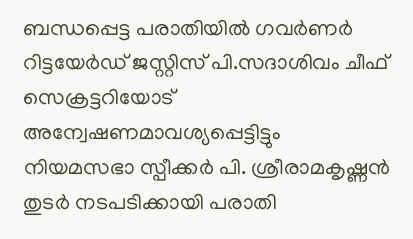ബന്ധപ്പെട്ട പരാതിയില്‍ ഗവര്‍ണര്‍ റിട്ടയേര്‍ഡ് ജസ്റ്റിസ് പി.സദാശിവം ചീഫ് സെക്രട്ടറിയോട് അന്വേഷണമാവശ്യപ്പെട്ടിട്ടും നിയമസഭാ സ്പീക്കര്‍ പി. ശ്രീരാമകൃഷ്ണന്‍ തുടര്‍ നടപടിക്കായി പരാതി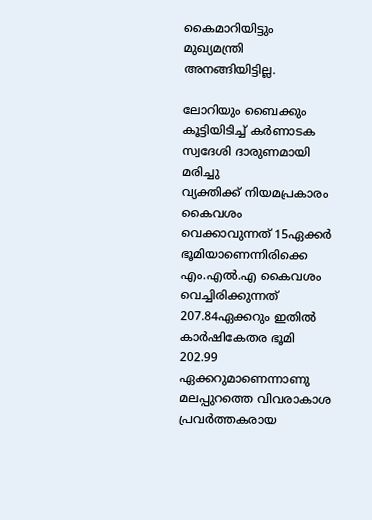കൈമാറിയിട്ടും മുഖ്യമന്ത്രി അനങ്ങിയിട്ടില്ല.

ലോറിയും ബൈക്കും കൂട്ടിയിടിച്ച് കർണാടക സ്വദേശി ദാരുണമായി മരിച്ചു
വ്യക്തിക്ക് നിയമപ്രകാരം കൈവശം വെക്കാവുന്നത് 15ഏക്കര്‍ ഭൂമിയാണെന്നിരിക്കെ എം.എല്‍.എ കൈവശം വെച്ചിരിക്കുന്നത് 207.84ഏക്കറും ഇതില്‍ കാര്‍ഷികേതര ഭൂമി 202.99 ഏക്കറുമാണെന്നാണു മലപ്പുറത്തെ വിവരാകാശ പ്രവര്‍ത്തകരായ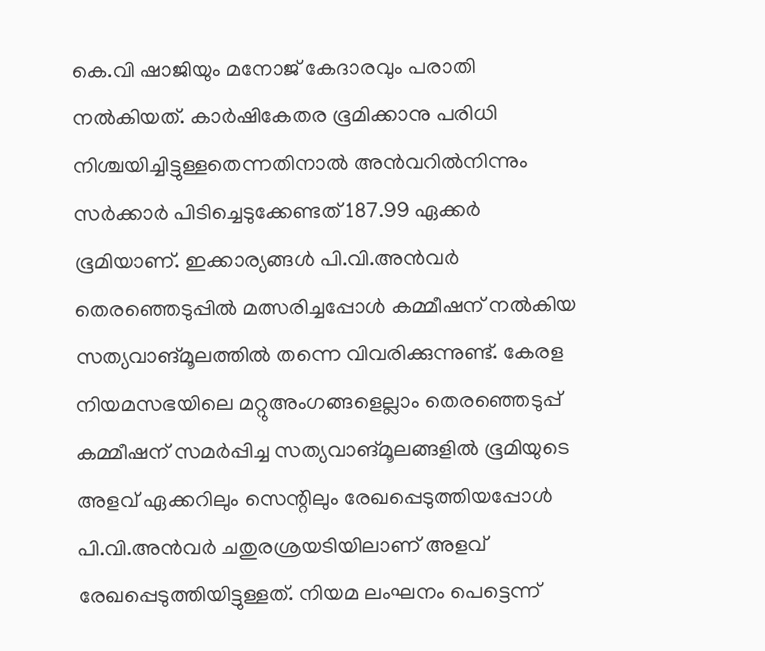കെ.വി ഷാജിയും മനോജ് കേദാരവും പരാതി നല്‍കിയത്. കാര്‍ഷികേതര ഭൂമിക്കാനു പരിധി നിശ്ചയിച്ചിട്ടുള്ളതെന്നതിനാല്‍ അന്‍വറില്‍നിന്നും സര്‍ക്കാര്‍ പിടിച്ചെടുക്കേണ്ടത് 187.99 ഏക്കര്‍ ഭൂമിയാണ്. ഇക്കാര്യങ്ങള്‍ പി.വി.അന്‍വര്‍ തെരഞ്ഞെടുപ്പില്‍ മത്സരിച്ചപ്പോള്‍ കമ്മീഷന് നല്‍കിയ സത്യവാങ്മൂലത്തില്‍ തന്നെ വിവരിക്കുന്നുണ്ട്. കേരള നിയമസഭയിലെ മറ്റുഅംഗങ്ങളെല്ലാം തെരഞ്ഞെടുപ്പ് കമ്മീഷന് സമര്‍പ്പിച്ച സത്യവാങ്മൂലങ്ങളില്‍ ഭൂമിയുടെ അളവ് ഏക്കറിലും സെന്റിലും രേഖപ്പെടുത്തിയപ്പോള്‍ പി.വി.അന്‍വര്‍ ചതുരശ്രയടിയിലാണ് അളവ് രേഖപ്പെടുത്തിയിട്ടുള്ളത്. നിയമ ലംഘനം പെട്ടെന്ന്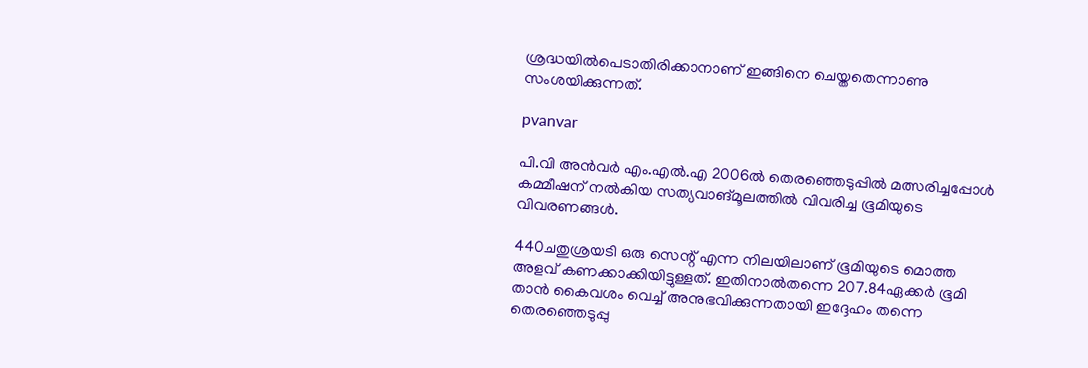ശ്രദ്ധയില്‍പെടാതിരിക്കാനാണ് ഇങ്ങിനെ ചെയ്തതെന്നാണു സംശയിക്കുന്നത്.

pvanvar

പി.വി അന്‍വര്‍ എം.എല്‍.എ 2006ല്‍ തെരഞ്ഞെടുപ്പില്‍ മത്സരിച്ചപ്പോള്‍ കമ്മീഷന് നല്‍കിയ സത്യവാങ്മൂലത്തില്‍ വിവരിച്ച ഭൂമിയുടെ വിവരണങ്ങള്‍.

440ചതുശ്രയടി ഒരു സെന്റ് എന്ന നിലയിലാണ് ഭൂമിയുടെ മൊത്ത അളവ് കണക്കാക്കിയിട്ടുള്ളത്. ഇതിനാല്‍തന്നെ 207.84ഏക്കര്‍ ഭൂമി താന്‍ കൈവശം വെച്ച് അനുഭവിക്കുന്നതായി ഇദ്ദേഹം തന്നെ തെരഞ്ഞെടുപ്പു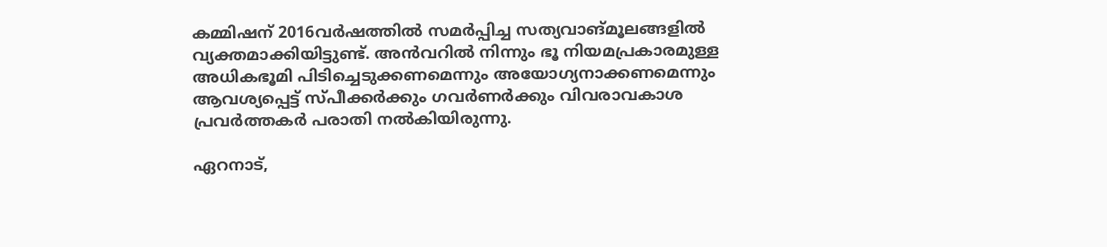കമ്മിഷന് 2016വര്‍ഷത്തില്‍ സമര്‍പ്പിച്ച സത്യവാങ്മൂലങ്ങളില്‍ വ്യക്തമാക്കിയിട്ടുണ്ട്. അന്‍വറില്‍ നിന്നും ഭൂ നിയമപ്രകാരമുള്ള അധികഭൂമി പിടിച്ചെടുക്കണമെന്നും അയോഗ്യനാക്കണമെന്നും ആവശ്യപ്പെട്ട് സ്പീക്കര്‍ക്കും ഗവര്‍ണര്‍ക്കും വിവരാവകാശ പ്രവര്‍ത്തകര്‍ പരാതി നല്‍കിയിരുന്നു.

ഏറനാട്,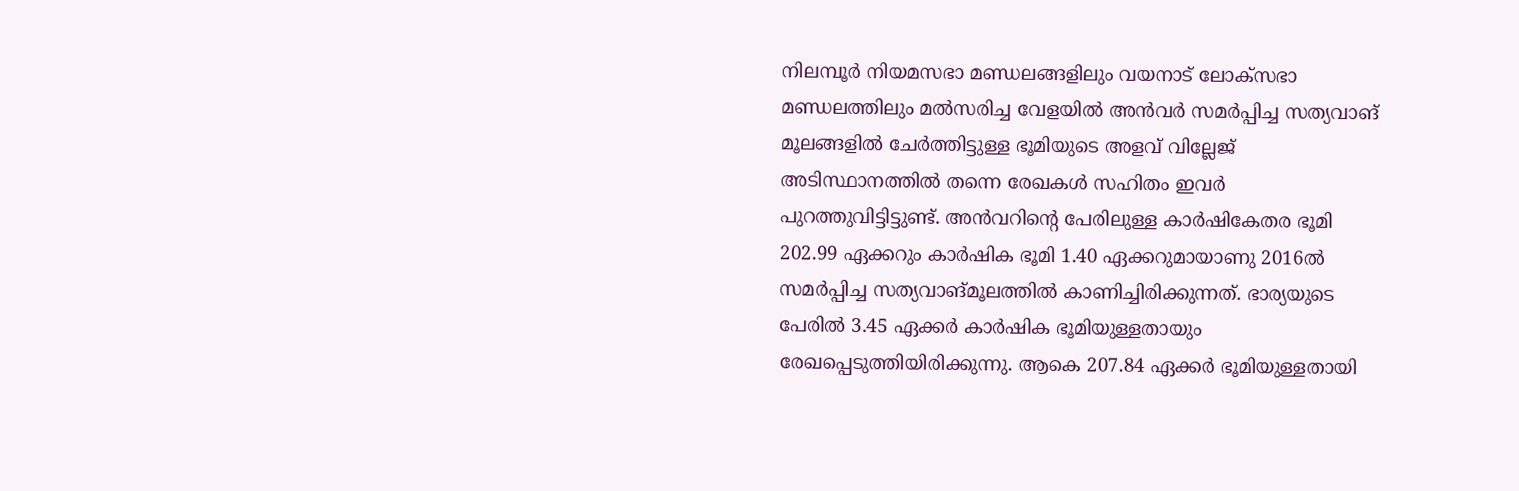നിലമ്പൂര്‍ നിയമസഭാ മണ്ഡലങ്ങളിലും വയനാട് ലോക്‌സഭാ മണ്ഡലത്തിലും മല്‍സരിച്ച വേളയില്‍ അന്‍വര്‍ സമര്‍പ്പിച്ച സത്യവാങ് മൂലങ്ങളില്‍ ചേര്‍ത്തിട്ടുള്ള ഭൂമിയുടെ അളവ് വില്ലേജ് അടിസ്ഥാനത്തില്‍ തന്നെ രേഖകള്‍ സഹിതം ഇവര്‍ പുറത്തുവിട്ടിട്ടുണ്ട്. അന്‍വറിന്റെ പേരിലുള്ള കാര്‍ഷികേതര ഭൂമി 202.99 ഏക്കറും കാര്‍ഷിക ഭൂമി 1.40 ഏക്കറുമായാണു 2016ല്‍ സമര്‍പ്പിച്ച സത്യവാങ്മൂലത്തില്‍ കാണിച്ചിരിക്കുന്നത്. ഭാര്യയുടെ പേരില്‍ 3.45 ഏക്കര്‍ കാര്‍ഷിക ഭൂമിയുള്ളതായും രേഖപ്പെടുത്തിയിരിക്കുന്നു. ആകെ 207.84 ഏക്കര്‍ ഭൂമിയുള്ളതായി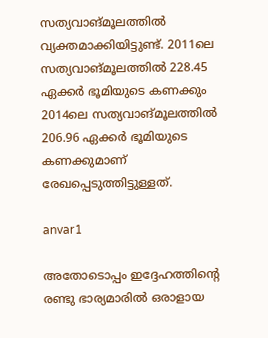സത്യവാങ്മൂലത്തില്‍ വ്യക്തമാക്കിയിട്ടുണ്ട്. 2011ലെ സത്യവാങ്മൂലത്തില്‍ 228.45 ഏക്കര്‍ ഭൂമിയുടെ കണക്കും 2014ലെ സത്യവാങ്മൂലത്തില്‍ 206.96 ഏക്കര്‍ ഭൂമിയുടെ കണക്കുമാണ് രേഖപ്പെടുത്തിട്ടുള്ളത്.

anvar1

അതോടൊപ്പം ഇദ്ദേഹത്തിന്റെ രണ്ടു ഭാര്യമാരില്‍ ഒരാളായ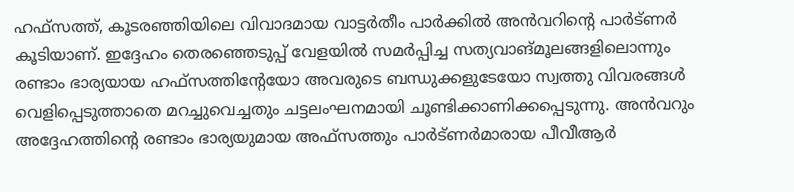ഹഫ്‌സത്ത്, കൂടരഞ്ഞിയിലെ വിവാദമായ വാട്ടര്‍തീം പാര്‍ക്കില്‍ അന്‍വറിന്റെ പാര്‍ട്ണര്‍ കൂടിയാണ്. ഇദ്ദേഹം തെരഞ്ഞെടുപ്പ് വേളയില്‍ സമര്‍പ്പിച്ച സത്യവാങ്മൂലങ്ങളിലൊന്നും രണ്ടാം ഭാര്യയായ ഹഫ്‌സത്തിന്റേയോ അവരുടെ ബന്ധുക്കളുടേയോ സ്വത്തു വിവരങ്ങള്‍ വെളിപ്പെടുത്താതെ മറച്ചുവെച്ചതും ചട്ടലംഘനമായി ചൂണ്ടിക്കാണിക്കപ്പെടുന്നു. അന്‍വറും അദ്ദേഹത്തിന്റെ രണ്ടാം ഭാര്യയുമായ അഫ്‌സത്തും പാര്‍ട്ണര്‍മാരായ പീവീആര്‍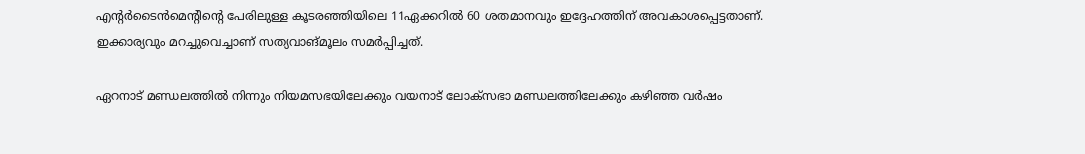എന്റര്‍ടൈന്‍മെന്റിന്റെ പേരിലുള്ള കൂടരഞ്ഞിയിലെ 11ഏക്കറില്‍ 60 ശതമാനവും ഇദ്ദേഹത്തിന് അവകാശപ്പെട്ടതാണ്. ഇക്കാര്യവും മറച്ചുവെച്ചാണ് സത്യവാങ്മൂലം സമര്‍പ്പിച്ചത്.

ഏറനാട് മണ്ഡലത്തില്‍ നിന്നും നിയമസഭയിലേക്കും വയനാട് ലോക്‌സഭാ മണ്ഡലത്തിലേക്കും കഴിഞ്ഞ വര്‍ഷം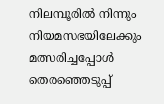നിലമ്പൂരില്‍ നിന്നും നിയമസഭയിലേക്കും മത്സരിച്ചപ്പോള്‍ തെരഞ്ഞെടുപ്പ്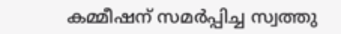കമ്മീഷന് സമര്‍പ്പിച്ച സ്വത്തു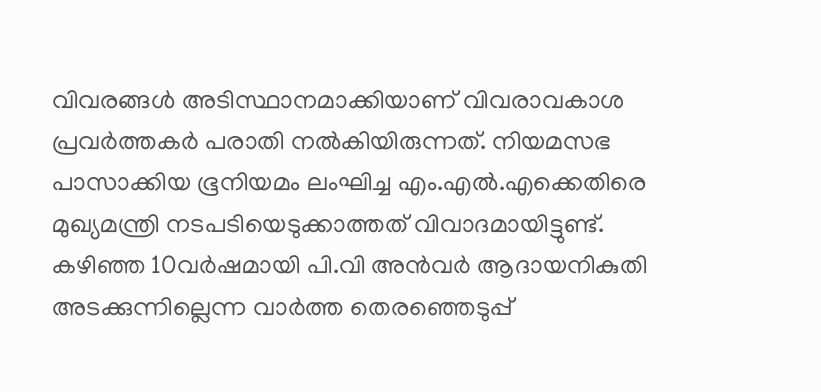വിവരങ്ങള്‍ അടിസ്ഥാനമാക്കിയാണ് വിവരാവകാശ പ്രവര്‍ത്തകര്‍ പരാതി നല്‍കിയിരുന്നത്. നിയമസഭ പാസാക്കിയ ഭൂനിയമം ലംഘിച്ച എം.എല്‍.എക്കെതിരെ മുഖ്യമന്ത്രി നടപടിയെടുക്കാത്തത് വിവാദമായിട്ടുണ്ട്. കഴിഞ്ഞ 10വര്‍ഷമായി പി.വി അന്‍വര്‍ ആദായനികുതി അടക്കുന്നില്ലെന്ന വാര്‍ത്ത തെരഞ്ഞെടുപ്പ്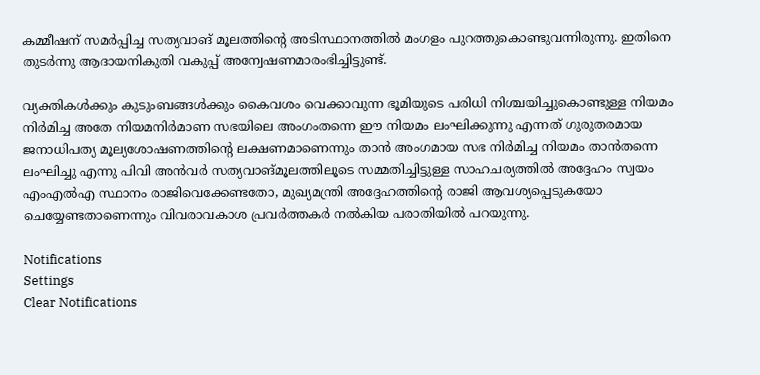കമ്മീഷന് സമര്‍പ്പിച്ച സത്യവാങ് മൂലത്തിന്റെ അടിസ്ഥാനത്തില്‍ മംഗളം പുറത്തുകൊണ്ടുവന്നിരുന്നു. ഇതിനെ തുടര്‍ന്നു ആദായനികുതി വകുപ്പ് അന്വേഷണമാരംഭിച്ചിട്ടുണ്ട്.

വ്യക്തികള്‍ക്കും കുടുംബങ്ങള്‍ക്കും കൈവശം വെക്കാവുന്ന ഭൂമിയുടെ പരിധി നിശ്ചയിച്ചുകൊണ്ടുള്ള നിയമം നിര്‍മിച്ച അതേ നിയമനിര്‍മാണ സഭയിലെ അംഗംതന്നെ ഈ നിയമം ലംഘിക്കുന്നു എന്നത് ഗുരുതരമായ ജനാധിപത്യ മൂല്യശോഷണത്തിന്റെ ലക്ഷണമാണെന്നും താന്‍ അംഗമായ സഭ നിര്‍മിച്ച നിയമം താന്‍തന്നെ ലംഘിച്ചു എന്നു പിവി അന്‍വര്‍ സത്യവാങ്മൂലത്തിലൂടെ സമ്മതിച്ചിട്ടുള്ള സാഹചര്യത്തില്‍ അദ്ദേഹം സ്വയം എംഎല്‍എ സ്ഥാനം രാജിവെക്കേണ്ടതോ, മുഖ്യമന്ത്രി അദ്ദേഹത്തിന്റെ രാജി ആവശ്യപ്പെടുകയോ ചെയ്യേണ്ടതാണെന്നും വിവരാവകാശ പ്രവര്‍ത്തകര്‍ നല്‍കിയ പരാതിയില്‍ പറയുന്നു.

Notifications
Settings
Clear Notifications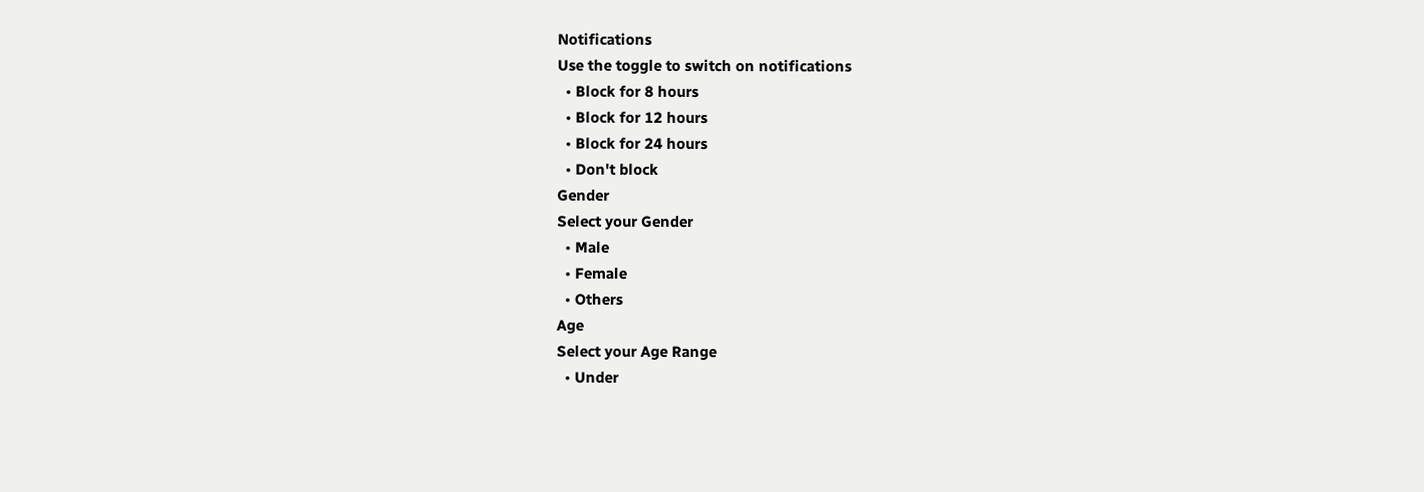Notifications
Use the toggle to switch on notifications
  • Block for 8 hours
  • Block for 12 hours
  • Block for 24 hours
  • Don't block
Gender
Select your Gender
  • Male
  • Female
  • Others
Age
Select your Age Range
  • Under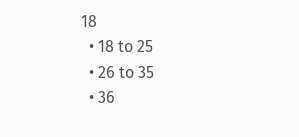18
  • 18 to 25
  • 26 to 35
  • 36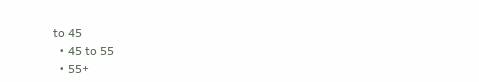to 45
  • 45 to 55
  • 55+